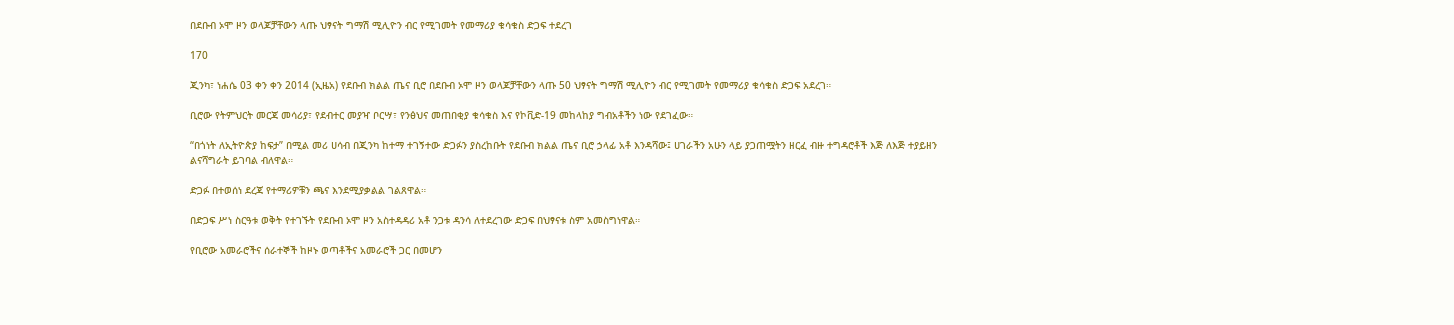በደቡብ ኦሞ ዞን ወላጆቻቸውን ላጡ ህፃናት ግማሽ ሚሊዮን ብር የሚገመት የመማሪያ ቁሳቁስ ድጋፍ ተደረገ

170

ጂንካ፣ ነሐሴ 03 ቀን ቀን 2014 (ኢዜአ) የደቡብ ክልል ጤና ቢሮ በደቡብ ኦሞ ዞን ወላጆቻቸውን ላጡ 50 ህፃናት ግማሽ ሚሊዮን ብር የሚገመት የመማሪያ ቁሳቁስ ድጋፍ አደረገ።

ቢሮው የትምህርት መርጃ መሳሪያ፣ የደብተር መያዣ ቦርሣ፣ የንፅህና መጠበቂያ ቁሳቁስ እና የኮቪድ-19 መከላከያ ግብአቶችን ነው የደገፈው።

“በጎነት ለኢትዮጵያ ከፍታ” በሚል መሪ ሀሳብ በጂንካ ከተማ ተገኝተው ድጋፉን ያስረከቡት የደቡብ ክልል ጤና ቢሮ ኃላፊ አቶ እንዳሻው፤ ሀገራችን አሁን ላይ ያጋጠሟትን ዘርፈ ብዙ ተግዳሮቶች እጅ ለእጅ ተያይዘን ልናሻግራት ይገባል ብለዋል።

ድጋፉ በተወሰነ ደረጃ የተማሪዎቹን ጫና እንደሚያቃልል ገልጸዋል።

በድጋፍ ሥነ ስርዓቱ ወቅት የተገኙት የደቡብ ኦሞ ዞን አስተዳዳሪ አቶ ንጋቱ ዳንሳ ለተደረገው ድጋፍ በህፃናቱ ስም አመስግነዋል።

የቢሮው አመራሮችና ሰራተኞች ከዞኑ ወጣቶችና አመራሮች ጋር በመሆን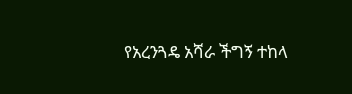የአረንጓዴ አሻራ ችግኝ ተከላ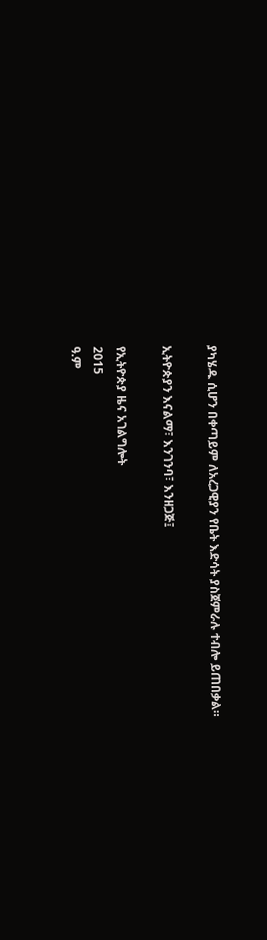ያካሄዱ ሲሆን በቀጣይም ለአረጋዊያን የቤት እድሳት ያስጀምራሉ ተብሎ ይጠበቃል።

ኢትዮጵያን እናልማ፣ እንገንባ፣ እንዘጋጅ፤

የኢትዮጵያ ዜና አገልግሎት
2015
ዓ.ም